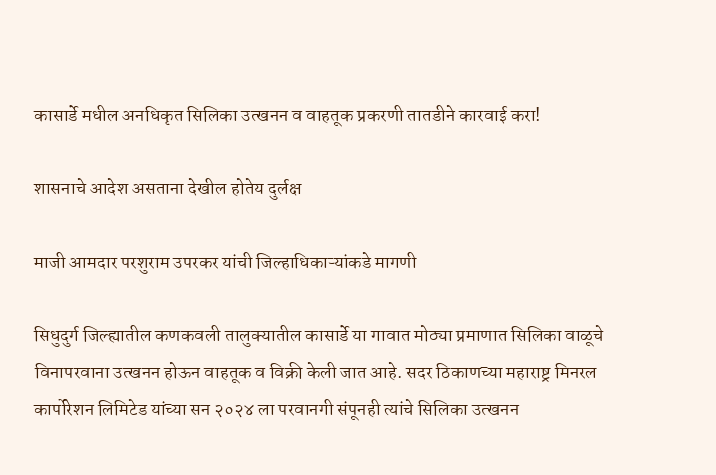कासार्डे मधील अनधिकृत सिलिका उत्खनन व वाहतूक प्रकरणी तातडीने कारवाई करा!

शासनाचे आदेश असताना देखील होतेय दुर्लक्ष

माजी आमदार परशुराम उपरकर यांची जिल्हाधिकाऱ्यांकडे मागणी

सिधुदुर्ग जिल्ह्यातील कणकवली तालुक्यातील कासार्डे या गावात मोठ्या प्रमाणात सिलिका वाळूचे विनापरवाना उत्खनन होऊन वाहतूक व विक्री केली जात आहे. सदर ठिकाणच्या महाराष्ट्र मिनरल कार्पोरेशन लिमिटेड यांच्या सन २०२४ ला परवानगी संपूनही त्यांचे सिलिका उत्खनन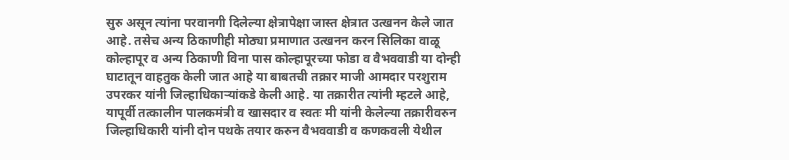सुरु असून त्यांना परवानगी दिलेल्या क्षेत्रापेक्षा जास्त क्षेत्रात उत्खनन केले जात आहे. तसेच अन्य ठिकाणीही मोठ्या प्रमाणात उत्खनन करन सिलिका वाळू कोल्हापूर व अन्य ठिकाणी विना पास कोल्हापूरच्या फोडा व वैभववाडी या दोन्ही घाटातून वाहतुक केली जात आहे या बाबतची तक्रार माजी आमदार परशुराम उपरकर यांनी जिल्हाधिकाऱ्यांकडे केली आहे. या तक्रारीत त्यांनी म्हटले आहे, यापूर्वी तत्कालीन पालकमंत्री व खासदार व स्वतः मी यांनी केलेल्या तक्रारीवरुन जिल्हाधिकारी यांनी दोन पथके तयार करुन वैभववाडी व कणकवली येथील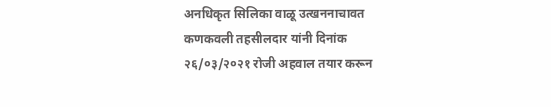अनधिकृत सिलिका वाळू उत्खननाचावत कणकवली तहसीलदार यांनी दिनांक २६/०३/२०२१ रोजी अहवाल तयार करून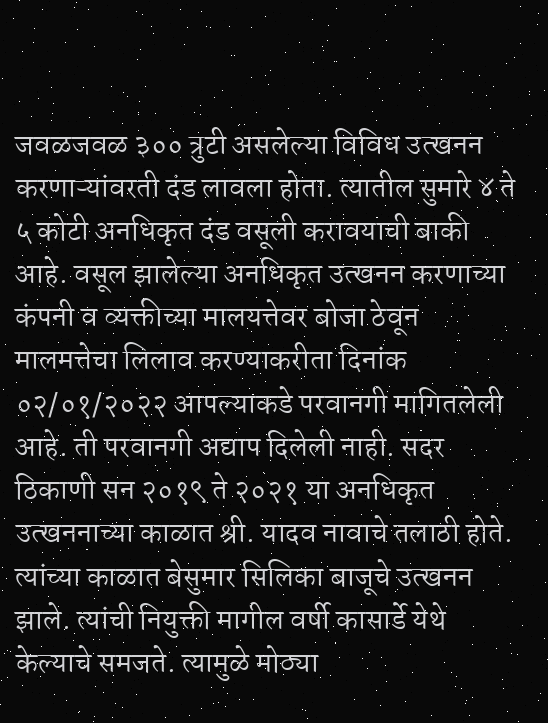जवळजवळ ३०० त्रुटी असलेल्या विविध उत्खनन करणाऱ्यांवरती दंड लावला होता. त्यातील सुमारे ४ ते ५ कोटी अनधिकृत दंड वसूली करावयाची बाकी आहे. वसूल झालेल्या अनधिकृत उत्खनन करणाच्या कंपनी व व्यक्तीच्या मालयत्तेवर बोजा ठेवून मालमत्तेचा लिलाव करण्याकरीता दिनांक ०२/०१/२०२२ आपल्याकडे परवानगी मागितलेली आहे. ती परवानगी अद्याप दिलेली नाही. सदर ठिकाणी सन २०१९ ते २०२१ या अनधिकृत उत्खननाच्या काळात श्री. यादव नावाचे तलाठी होते. त्यांच्या काळात बेसुमार सिलिका बाजूचे उत्खनन झाले. त्यांची नियुक्ती मागील वर्षी कासार्डे येथे केल्याचे समजते. त्यामुळे मोठ्या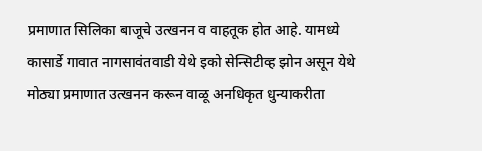प्रमाणात सिलिका बाजूचे उत्खनन व वाहतूक होत आहे. यामध्ये कासार्डे गावात नागसावंतवाडी येथे इको सेन्सिटीव्ह झोन असून येथे मोठ्या प्रमाणात उत्खनन करून वाळू अनधिकृत धुन्याकरीता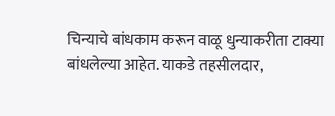चिन्याचे बांधकाम करून वाळू धुन्याकरीता टाक्या बांधलेल्या आहेत. याकडे तहसीलदार,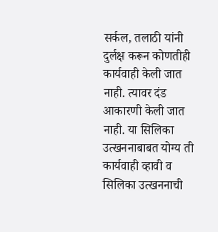सर्कल, तलाठी यांनी दुर्लक्ष करून कोणतीही कार्यवाही केली जात नाही. त्यावर दंड आकारणी केली जात नाही. या सिलिका उत्खननाबाबत योग्य ती कार्यवाही व्हावी व सिलिका उत्खननाची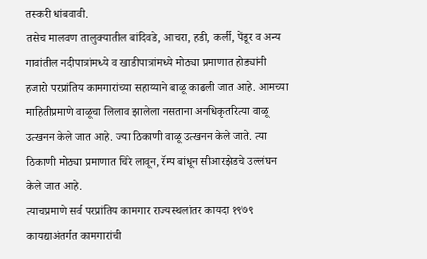तस्करी धांबवावी.
तसेच मालवण तालुक्यातील बांदिवडे, आचरा, हडी, कर्ली, पेंडूर व अन्य गावांतील नदीपात्रांमध्ये व खाडीपात्रांमध्ये मोठ्या प्रमाणात होड्यांनी हजारो परप्रांतिय कामगारांच्या सहाय्याने बाळू काढली जात आहे. आमच्या माहितीप्रमाणे वाळूचा लिलाव झालेला नसताना अनधिकृतरित्या वाळू उत्खनन केले जात आहे. ज्या ठिकाणी वाळू उत्खनन केले जाते. त्या ठिकाणी मोठ्या प्रमाणात चिरे लावून, रॅम्प बांधून सीआरझेडचे उल्लंघन केले जात आहे.
त्याचप्रमाणे सर्व परप्रांतिय कामगार राज्यस्थलांतर कायदा १९७९ कायद्याअंतर्गत कामगारांची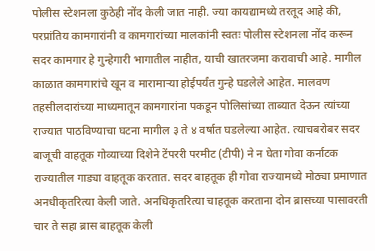पोलीस स्टेशनला कुठेही नोंद केली जात नाही. ज्या कायद्यामध्ये तरतूद आहे की, परप्रांतिय कामगारांनी व कामगारांच्या मालकांनी स्वतः पोलीस स्टेशनला नोंद करून सदर कामगार हे गुन्हेगारी भागातील नाहीत, याची खातरजमा करावाची आहे. मागील काळात कामगारांचे खून व मारामाऱ्या होईपर्यंत गुन्हे घडलेले आहेत. मालवण तहसीलदारांच्या माध्यमातून कामगारांना पकडून पोलिसांच्या ताब्यात देऊन त्यांच्या राज्यात पाठविण्याचा घटना मागील ३ ते ४ वर्षात घडलेल्या आहेत. त्याचबरोबर सदर बाजूची वाहतूक गोव्याच्या दिशेने टेंपररी परमीट (टीपी) ने न घेता गोवा कर्नाटक राज्यातील गाड्या वाहतूक करतात. सदर बाहतूक ही गोवा राज्यामध्ये मोठ्या प्रमाणात अनधीकृतरित्या केली जाते. अनधिकृतरित्या चाहतूक करताना दोन ब्रासच्या पासावरती चार ते सहा ब्रास बाहतूक केली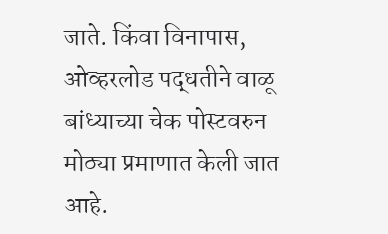जाते. किंवा विनापास, ओव्हरलोड पद्धतीने वाळू बांध्याच्या चेक पोस्टवरुन मोठ्या प्रमाणात केली जात आहे.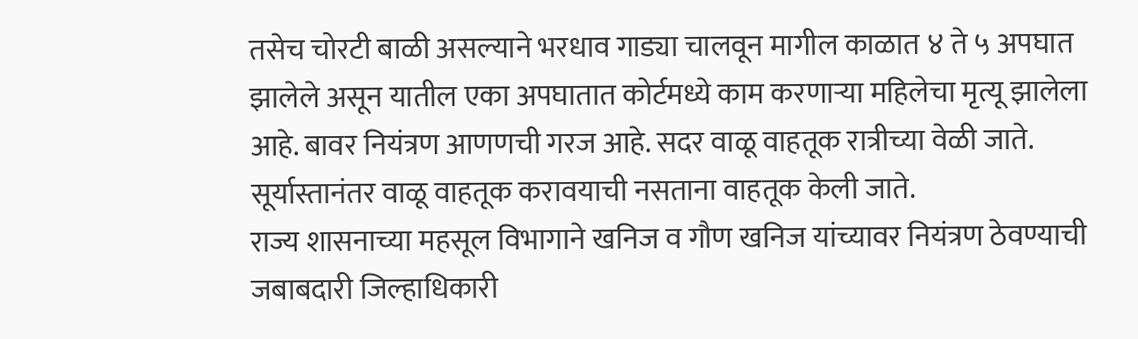तसेच चोरटी बाळी असल्याने भरधाव गाड्या चालवून मागील काळात ४ ते ५ अपघात झालेले असून यातील एका अपघातात कोर्टमध्ये काम करणाऱ्या महिलेचा मृत्यू झालेला आहे. बावर नियंत्रण आणणची गरज आहे. सदर वाळू वाहतूक रात्रीच्या वेळी जाते. सूर्यास्तानंतर वाळू वाहतूक करावयाची नसताना वाहतूक केली जाते.
राज्य शासनाच्या महसूल विभागाने खनिज व गौण खनिज यांच्यावर नियंत्रण ठेवण्याची जबाबदारी जिल्हाधिकारी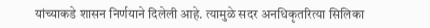यांच्याकडे शासन निर्णयाने दिलेली आहे. त्यामुळे सदर अनधिकृतरित्या सिलिका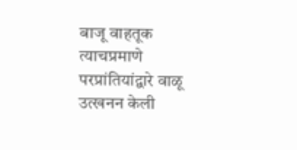बाजू वाहतूक त्याचप्रमाणे परप्रांतियांद्वारे वाळू उत्खनन केली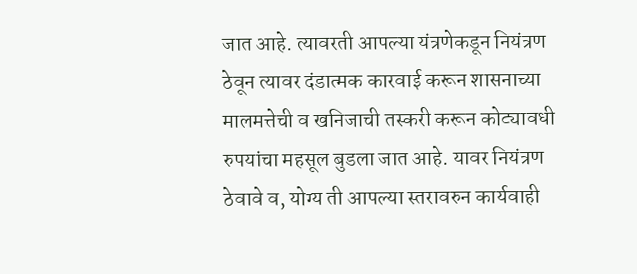जात आहे. त्यावरती आपल्या यंत्रणेकडून नियंत्रण ठेवून त्यावर दंडात्मक कारवाई करून शासनाच्या मालमत्तेची व खनिजाची तस्करी करून कोट्यावधी रुपयांचा महसूल बुडला जात आहे. यावर नियंत्रण ठेवावे व, योग्य ती आपल्या स्तरावरुन कार्यवाही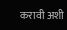करावी अशी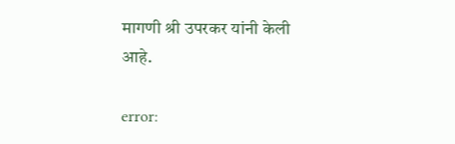मागणी श्री उपरकर यांनी केली आहे.

error: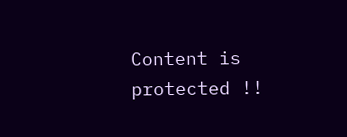Content is protected !!